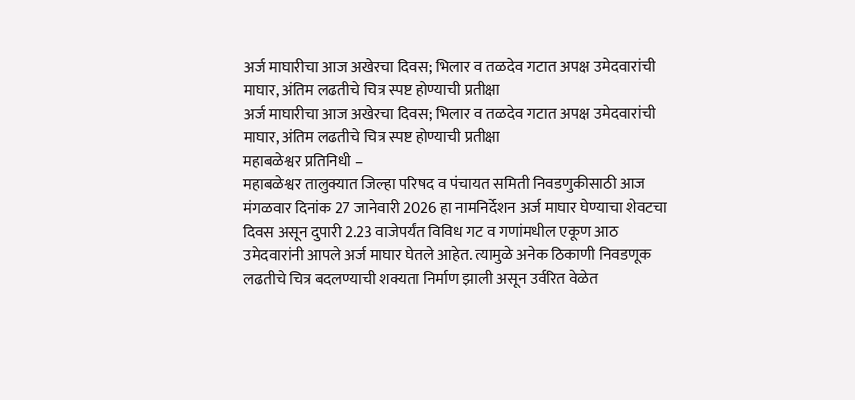अर्ज माघारीचा आज अखेरचा दिवस; भिलार व तळदेव गटात अपक्ष उमेदवारांची माघार, अंतिम लढतीचे चित्र स्पष्ट होण्याची प्रतीक्षा
अर्ज माघारीचा आज अखेरचा दिवस; भिलार व तळदेव गटात अपक्ष उमेदवारांची माघार, अंतिम लढतीचे चित्र स्पष्ट होण्याची प्रतीक्षा
महाबळेश्वर प्रतिनिधी –
महाबळेश्वर तालुक्यात जिल्हा परिषद व पंचायत समिती निवडणुकीसाठी आज मंगळवार दिनांक 27 जानेवारी 2026 हा नामनिर्देशन अर्ज माघार घेण्याचा शेवटचा दिवस असून दुपारी 2.23 वाजेपर्यंत विविध गट व गणांमधील एकूण आठ उमेदवारांनी आपले अर्ज माघार घेतले आहेत. त्यामुळे अनेक ठिकाणी निवडणूक लढतीचे चित्र बदलण्याची शक्यता निर्माण झाली असून उर्वरित वेळेत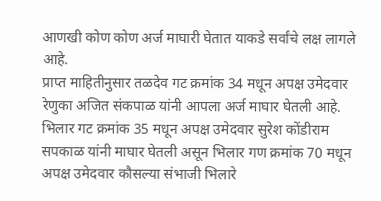आणखी कोण कोण अर्ज माघारी घेतात याकडे सर्वांचे लक्ष लागले आहे.
प्राप्त माहितीनुसार तळदेव गट क्रमांक 34 मधून अपक्ष उमेदवार रेणुका अजित संकपाळ यांनी आपला अर्ज माघार घेतली आहे. भिलार गट क्रमांक 35 मधून अपक्ष उमेदवार सुरेश कोंडीराम सपकाळ यांनी माघार घेतली असून भिलार गण क्रमांक 70 मधून अपक्ष उमेदवार कौसल्या संभाजी भिलारे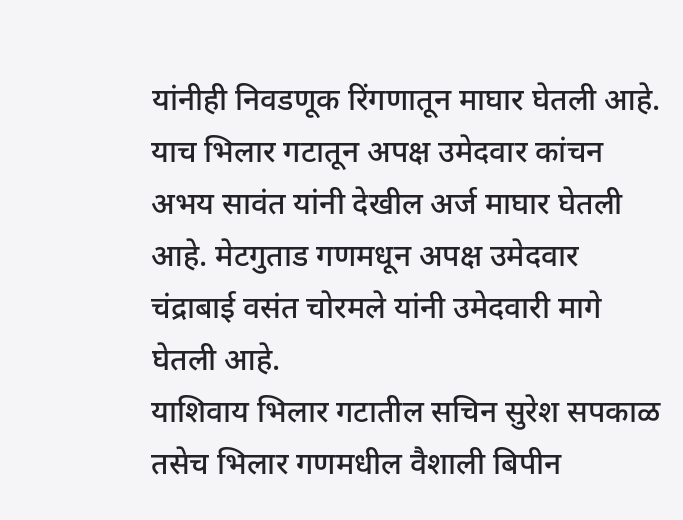यांनीही निवडणूक रिंगणातून माघार घेतली आहे. याच भिलार गटातून अपक्ष उमेदवार कांचन अभय सावंत यांनी देखील अर्ज माघार घेतली आहे. मेटगुताड गणमधून अपक्ष उमेदवार चंद्राबाई वसंत चोरमले यांनी उमेदवारी मागे घेतली आहे.
याशिवाय भिलार गटातील सचिन सुरेश सपकाळ तसेच भिलार गणमधील वैशाली बिपीन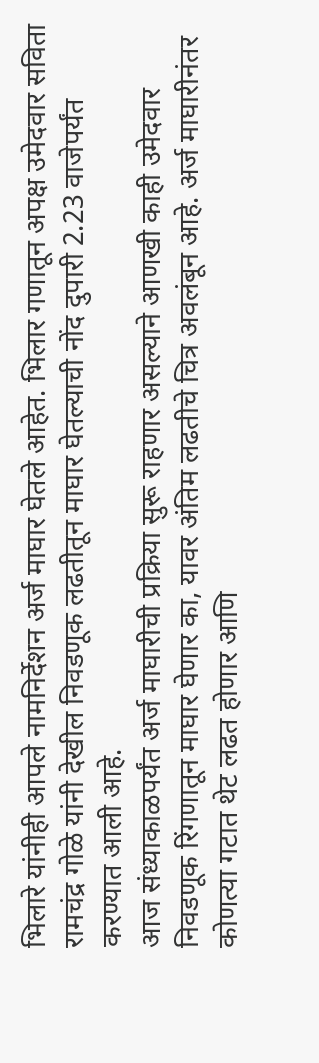भिलारे यांनीही आपले नामनिर्देशन अर्ज माघार घेतले आहेत. भिलार गणातून अपक्ष उमेदवार सविता रामचंद्र गोळे यांनी देखील निवडणूक लढतीतून माघार घेतल्याची नोंद दुपारी 2.23 वाजेपर्यंत करण्यात आली आहे.
आज संध्याकाळपर्यंत अर्ज माघारीची प्रक्रिया सुरू राहणार असल्याने आणखी काही उमेदवार निवडणूक रिंगणातून माघार घेणार का, यावर अंतिम लढतीचे चित्र अवलंबून आहे. अर्ज माघारीनंतर कोणत्या गटात थेट लढत होणार आणि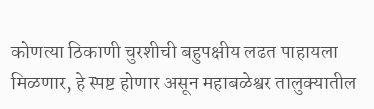कोणत्या ठिकाणी चुरशीची बहुपक्षीय लढत पाहायला मिळणार, हे स्पष्ट होणार असून महाबळेश्वर तालुक्यातील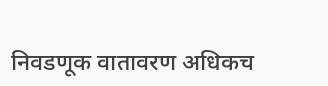निवडणूक वातावरण अधिकच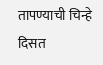तापण्याची चिन्हे दिसत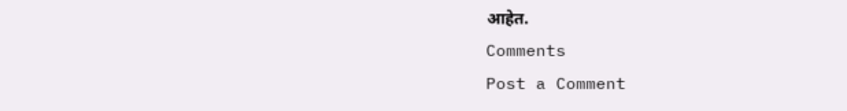आहेत.
Comments
Post a Comment